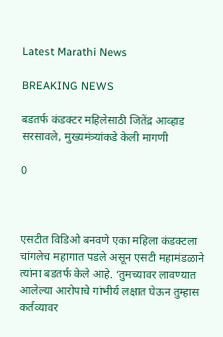Latest Marathi News

BREAKING NEWS

बडतर्फ कंडक्टर महिलेसाठी जितेंद्र आव्हाड सरसावले, मुख्यमंत्र्यांकडे केली मागणी

0



एसटीत विडिओ बनवणे एका महिला कंडक्टला चांगलेच महागात पडले असून एसटी महामंडळाने त्यांना बडतर्फ केले आहे. ‘तुमच्यावर लावण्यात आलेल्या आरोपाचे गांभीर्य लक्षात घेऊन तुम्हास कर्तव्यावर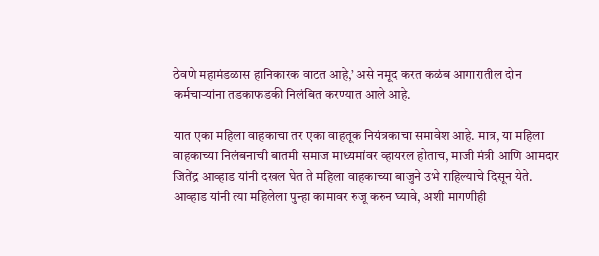ठेवणे महामंडळास हानिकारक वाटत आहे,’ असे नमूद करत कळंब आगारातील दोन कर्मचाऱ्यांना तडकाफडकी निलंबित करण्यात आले आहे.

यात एका महिला वाहकाचा तर एका वाहतूक नियंत्रकाचा समावेश आहे. मात्र, या महिला वाहकाच्या निलंबनाची बातमी समाज माध्यमांवर व्हायरल होताच, माजी मंत्री आणि आमदार जितेंद्र आव्हाड यांनी दखल घेत ते महिला वाहकाच्या बाजुने उभे राहिल्याचे दिसून येते. आव्हाड यांनी त्या महिलेला पुन्हा कामावर रुजू करुन घ्यावे, अशी मागणीही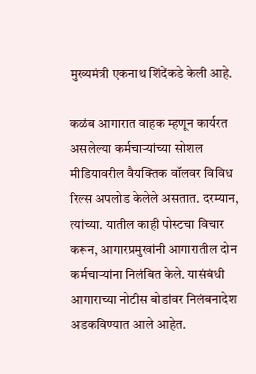मुख्यमंत्री एकनाथ शिंदेंकडे केली आहे.

कळंब आगारात वाहक म्हणून कार्यरत असलेल्या कर्मचाऱ्यांच्या सोशल मीडियावरील वैयक्तिक वॉलवर विविध रिल्स अपलोड केलेले असतात. दरम्यान, त्यांच्या. यातील काही पोस्टचा विचार करून, आगारप्रमुखांनी आगारातील दोन कर्मचाऱ्यांना निलंबित केले. यासंबंधी आगाराच्या नोटीस बोडांवर निलंबनादेश अडकविण्यात आले आहेत.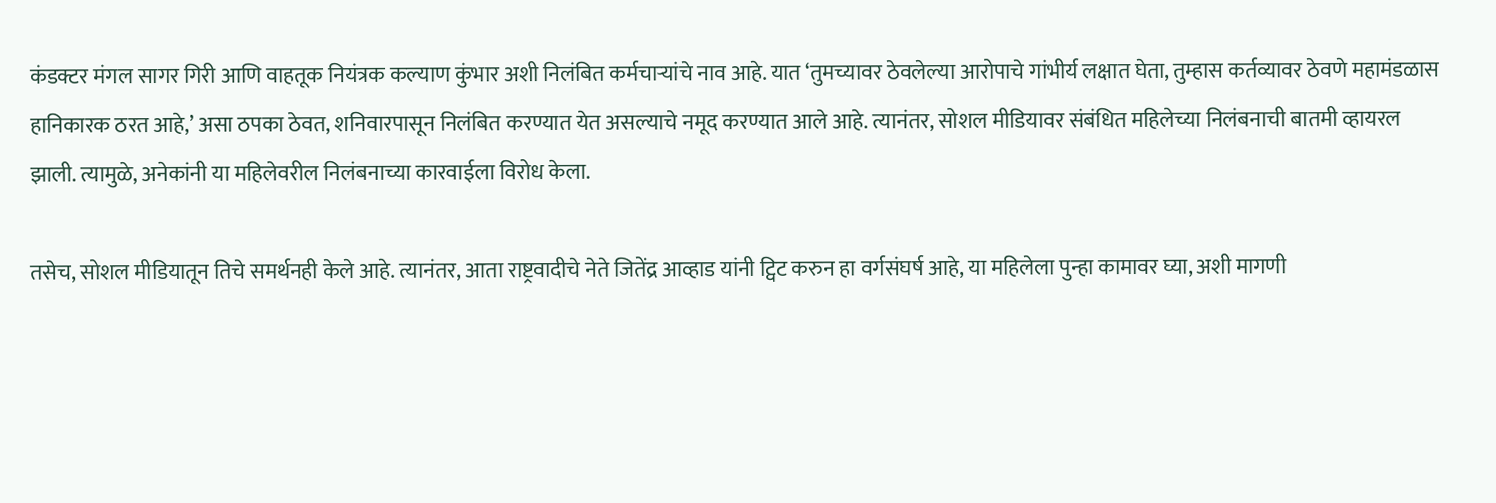कंडक्टर मंगल सागर गिरी आणि वाहतूक नियंत्रक कल्याण कुंभार अशी निलंबित कर्मचाऱ्यांचे नाव आहे. यात ‘तुमच्यावर ठेवलेल्या आरोपाचे गांभीर्य लक्षात घेता, तुम्हास कर्तव्यावर ठेवणे महामंडळास हानिकारक ठरत आहे,’ असा ठपका ठेवत, शनिवारपासून निलंबित करण्यात येत असल्याचे नमूद करण्यात आले आहे. त्यानंतर, सोशल मीडियावर संबंधित महिलेच्या निलंबनाची बातमी व्हायरल झाली. त्यामुळे, अनेकांनी या महिलेवरील निलंबनाच्या कारवाईला विरोध केला.

तसेच, सोशल मीडियातून तिचे समर्थनही केले आहे. त्यानंतर, आता राष्ट्रवादीचे नेते जितेंद्र आव्हाड यांनी ट्विट करुन हा वर्गसंघर्ष आहे, या महिलेला पुन्हा कामावर घ्या, अशी मागणी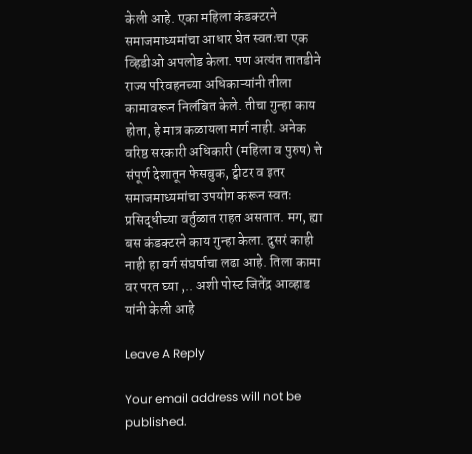केली आहे. एका महिला कंडक्टरने समाजमाध्यमांचा आधार घेत स्वतःचा एक व्हिडीओ अपलोड केला. पण अत्यंत तातडीने राज्य परिवहनच्या अधिकाऱ्यांनी तीला कामावरून निलंबित केले. तीचा गुन्हा काय होता, हे मात्र कळायला मार्ग नाही. अनेक वरिष्ठ सरकारी अधिकारी (महिला व पुरुष) त्ते संपूर्ण देशातून फेसबुक, ट्वीटर व इतर समाजमाध्यमांचा उपयोग करून स्वतः प्रसिद्धीच्या वर्तुळात राहत असतात. मग, ह्या बस कंडक्टरने काय गुन्हा केला. दुसरं काही नाही हा वर्ग संघर्षाचा लढा आहे. तिला कामा वर परत घ्या ,.. अशी पोस्ट जितेंद्र आव्हाड यांनी केली आहे

Leave A Reply

Your email address will not be published.